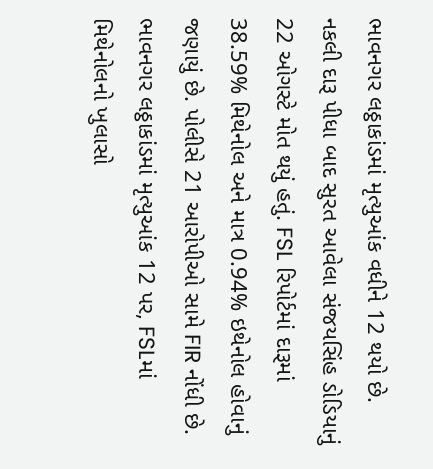ભાવનગર લઠ્ઠાકાંડમાં મૃત્યુઆંક વધીને 12 થયો છે. નકલી દારૂ પીધા બાદ સુરત આવેલા સંજયસિંહ ડોડિયાનું 22 ઓગસ્ટે મોત થયું હતું. FSL રિપોર્ટમાં દારૂમાં 38.59% મિથેનોલ અને માત્ર 0.94% ઇથેનોલ હોવાનું જણાયું છે. પોલીસે 21 આરોપીઓ સામે FIR નોંધી છે.
ભાવનગર લઠ્ઠાકાંડમાં મૃત્યુઆંક 12 પર, FSLમાં મિથેનોલનો ખુલાસો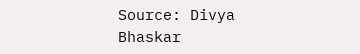Source: Divya Bhaskar